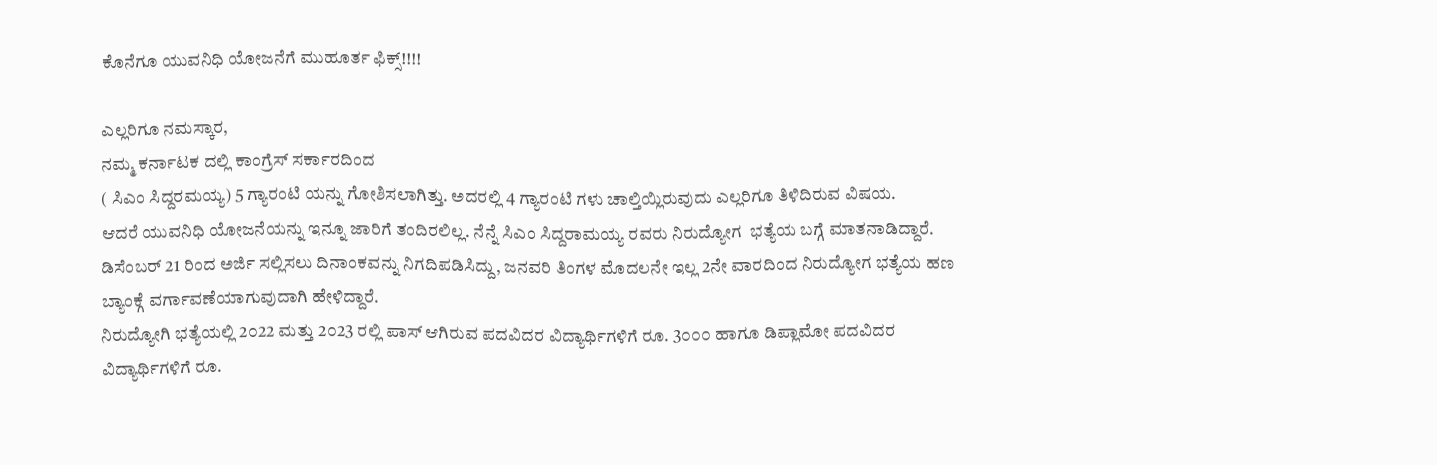ಕೊನೆಗೂ ಯುವನಿಧಿ ಯೋಜನೆಗೆ ಮುಹೂರ್ತ ಫಿಕ್ಸ್!!!!

ಎಲ್ಲರಿಗೂ ನಮಸ್ಕಾರ,
ನಮ್ಮ ಕರ್ನಾಟಕ ದಲ್ಲಿ ಕಾಂಗ್ರೆಸ್ ಸರ್ಕಾರದಿಂದ
( ಸಿಎಂ ಸಿದ್ದರಮಯ್ಯ) 5 ಗ್ಯಾರಂಟಿ ಯನ್ನು ಗೋಶಿಸಲಾಗಿತ್ತು. ಅದರಲ್ಲಿ 4 ಗ್ಯಾರಂಟಿ ಗಳು ಚಾಲ್ತಿಯ್ಲಿರುವುದು ಎಲ್ಲರಿಗೂ ತಿಳಿದಿರುವ ವಿಷಯ.
ಆದರೆ ಯುವನಿಧಿ ಯೋಜನೆಯನ್ನು ಇನ್ನೂ ಜಾರಿಗೆ ತಂದಿರಲಿಲ್ಲ. ನೆನ್ನೆ ಸಿಎಂ ಸಿದ್ದರಾಮಯ್ಯ ರವರು ನಿರುದ್ಯೋಗ  ಭತ್ಯೆಯ ಬಗ್ಗೆ ಮಾತನಾಡಿದ್ದಾರೆ. ಡಿಸೆಂಬರ್ 21 ರಿಂದ ಅರ್ಜಿ ಸಲ್ಲಿಸಲು ದಿನಾಂಕವನ್ನು ನಿಗದಿಪಡಿಸಿದ್ದು, ಜನವರಿ ತಿಂಗಳ ಮೊದಲನೇ ಇಲ್ಲ 2ನೇ ವಾರದಿಂದ ನಿರುದ್ಯೋಗ ಭತ್ಯೆಯ ಹಣ ಬ್ಯಾಂಕ್ಗೆ ವರ್ಗಾವಣೆಯಾಗುವುದಾಗಿ ಹೇಳಿದ್ದಾರೆ.
ನಿರುದ್ಯೋಗಿ ಭತ್ಯೆಯಲ್ಲಿ 2೦22 ಮತ್ತು 2೦23 ರಲ್ಲಿ ಪಾಸ್ ಆಗಿರುವ ಪದವಿದರ ವಿದ್ಯಾರ್ಥಿಗಳಿಗೆ ರೂ. 3೦೦೦ ಹಾಗೂ ಡಿಪ್ಲಾಮೋ ಪದವಿದರ ವಿದ್ಯಾರ್ಥಿಗಳಿಗೆ ರೂ.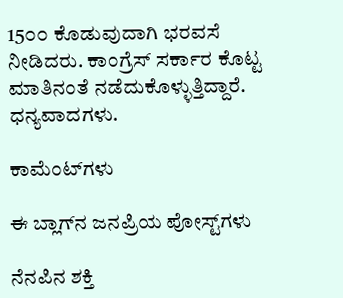15೦೦ ಕೊಡುವುದಾಗಿ ಭರವಸೆ ನೀಡಿದರು. ಕಾಂಗ್ರೆಸ್ ಸರ್ಕಾರ ಕೊಟ್ಟ ಮಾತಿನಂತೆ ನಡೆದುಕೊಳ್ಳುತ್ತಿದ್ದಾರೆ.
ಧನ್ಯವಾದಗಳು.

ಕಾಮೆಂಟ್‌ಗಳು

ಈ ಬ್ಲಾಗ್‌ನ ಜನಪ್ರಿಯ ಪೋಸ್ಟ್‌ಗಳು

ನೆನಪಿನ ಶಕ್ತಿ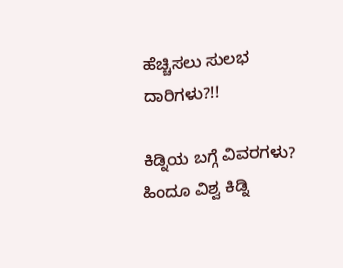ಹೆಚ್ಚಿಸಲು ಸುಲಭ ದಾರಿಗಳು?!!

ಕಿಡ್ನಿಯ ಬಗ್ಗೆ ವಿವರಗಳು? ಹಿಂದೂ ವಿಶ್ವ ಕಿಡ್ನಿ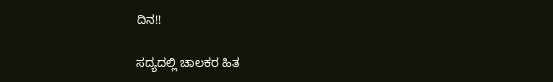ದಿನ!!

ಸದ್ಯದಲ್ಲಿ ಚಾಲಕರ ಹಿತ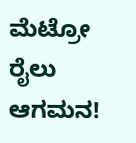ಮೆಟ್ರೋ ರೈಲು ಆಗಮನ!